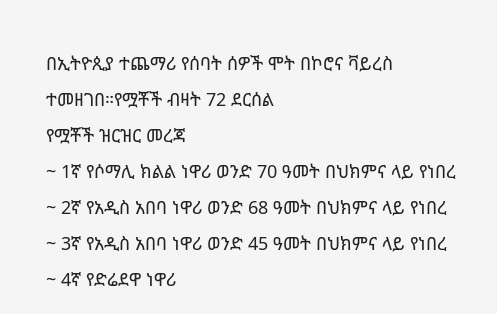በኢትዮጲያ ተጨማሪ የሰባት ሰዎች ሞት በኮሮና ቫይረስ ተመዘገበ።የሟቾች ብዛት 72 ደርሰል
የሟቾች ዝርዝር መረጃ
~ 1ኛ የሶማሊ ክልል ነዋሪ ወንድ 70 ዓመት በህክምና ላይ የነበረ
~ 2ኛ የአዲስ አበባ ነዋሪ ወንድ 68 ዓመት በህክምና ላይ የነበረ
~ 3ኛ የአዲስ አበባ ነዋሪ ወንድ 45 ዓመት በህክምና ላይ የነበረ
~ 4ኛ የድሬደዋ ነዋሪ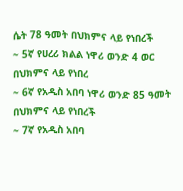ሴት 78 ዓመት በህክምና ላይ የነበረች
~ 5ኛ የሀረሪ ክልል ነዋሪ ወንድ 4 ወር በህክምና ላይ የነበረ
~ 6ኛ የአዲስ አበባ ነዋሪ ወንድ 85 ዓመት በህክምና ላይ የነበረች
~ 7ኛ የአዲስ አበባ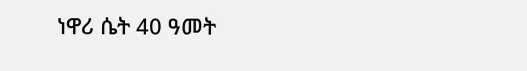ነዋሪ ሴት 40 ዓመት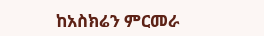ከአስክሬን ምርመራ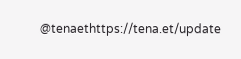@tenaethttps://tena.et/update